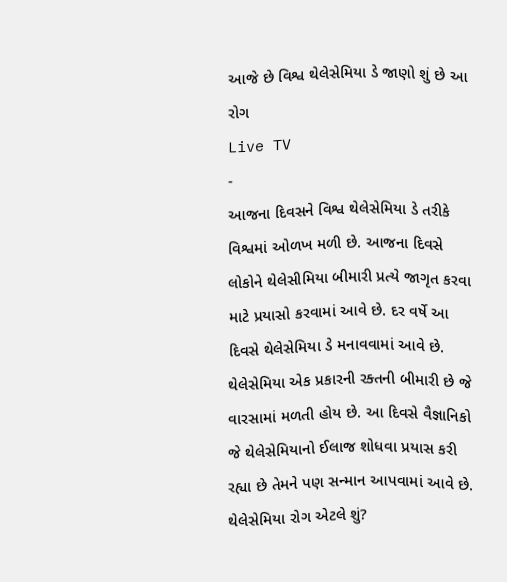આજે છે વિશ્વ થેલેસેમિયા ડે જાણો શું છે આ રોગ
Live TV
-
આજના દિવસને વિશ્વ થેલેસેમિયા ડે તરીકે વિશ્વમાં ઓળખ મળી છે. આજના દિવસે લોકોને થેલેસીમિયા બીમારી પ્રત્યે જાગૃત કરવા માટે પ્રયાસો કરવામાં આવે છે. દર વર્ષે આ દિવસે થેલેસેમિયા ડે મનાવવામાં આવે છે. થેલેસેમિયા એક પ્રકારની રક્તની બીમારી છે જે વારસામાં મળતી હોય છે. આ દિવસે વૈજ્ઞાનિકો જે થેલેસેમિયાનો ઈલાજ શોધવા પ્રયાસ કરી રહ્યા છે તેમને પણ સન્માન આપવામાં આવે છે.
થેલેસેમિયા રોગ એટલે શું?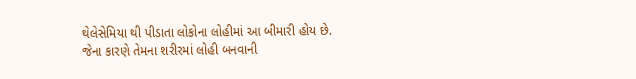થેલેસેમિયા થી પીડાતા લોકોના લોહીમાં આ બીમારી હોય છે. જેના કારણે તેમના શરીરમાં લોહી બનવાની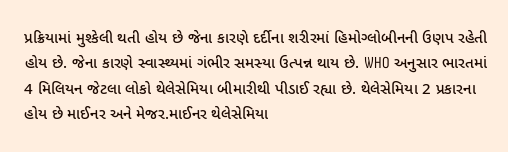પ્રક્રિયામાં મુશ્કેલી થતી હોય છે જેના કારણે દર્દીના શરીરમાં હિમોગ્લોબીનની ઉણપ રહેતી હોય છે. જેના કારણે સ્વાસ્થ્યમાં ગંભીર સમસ્યા ઉત્પન્ન થાય છે. WHO અનુસાર ભારતમાં 4 મિલિયન જેટલા લોકો થેલેસેમિયા બીમારીથી પીડાઈ રહ્યા છે. થેલેસેમિયા 2 પ્રકારના હોય છે માઈનર અને મેજર.માઈનર થેલેસેમિયા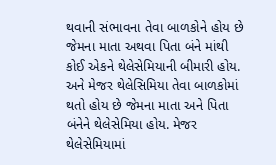થવાની સંભાવના તેવા બાળકોને હોય છે જેમના માતા અથવા પિતા બંને માંથી કોઈ એકને થેલેસેમિયાની બીમારી હોય. અને મેજર થેલેસિમિયા તેવા બાળકોમાં થતો હોય છે જેમના માતા અને પિતા બંનેને થેલેસેમિયા હોય. મેજર થેલેસેમિયામાં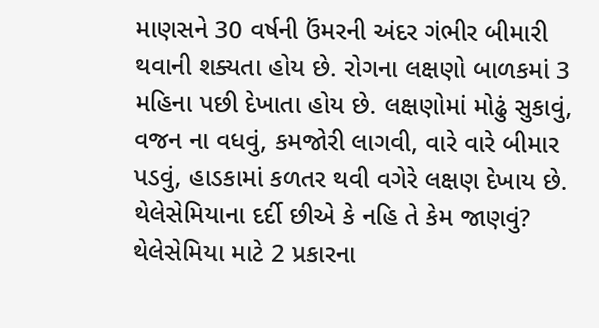માણસને 30 વર્ષની ઉંમરની અંદર ગંભીર બીમારી થવાની શક્યતા હોય છે. રોગના લક્ષણો બાળકમાં 3 મહિના પછી દેખાતા હોય છે. લક્ષણોમાં મોઢું સુકાવું, વજન ના વધવું, કમજોરી લાગવી, વારે વારે બીમાર પડવું, હાડકામાં કળતર થવી વગેરે લક્ષણ દેખાય છે.
થેલેસેમિયાના દર્દી છીએ કે નહિ તે કેમ જાણવું?
થેલેસેમિયા માટે 2 પ્રકારના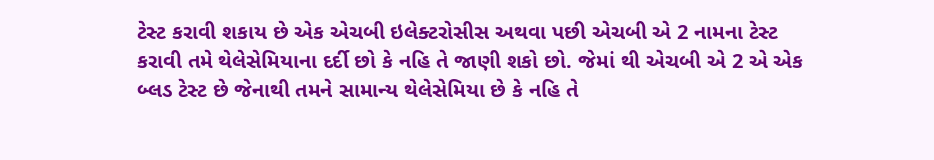ટેસ્ટ કરાવી શકાય છે એક એચબી ઇલેક્ટરોસીસ અથવા પછી એચબી એ 2 નામના ટેસ્ટ કરાવી તમે થેલેસેમિયાના દર્દી છો કે નહિ તે જાણી શકો છો. જેમાં થી એચબી એ 2 એ એક બ્લડ ટેસ્ટ છે જેનાથી તમને સામાન્ય થેલેસેમિયા છે કે નહિ તે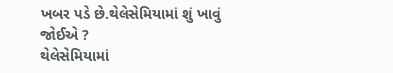ખબર પડે છે.થેલેસેમિયામાં શું ખાવું જોઈએ ?
થેલેસેમિયામાં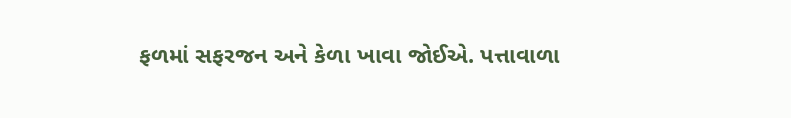ફળમાં સફરજન અને કેળા ખાવા જોઈએ. પત્તાવાળા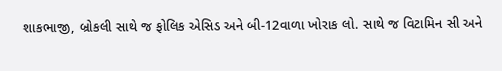શાકભાજી, બ્રોકલી સાથે જ ફોલિક એસિડ અને બી-12વાળા ખોરાક લો. સાથે જ વિટામિન સી અને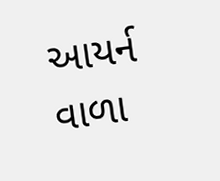આયર્ન વાળા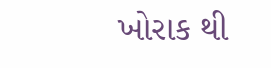ખોરાક થી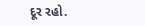દૂર રહો.